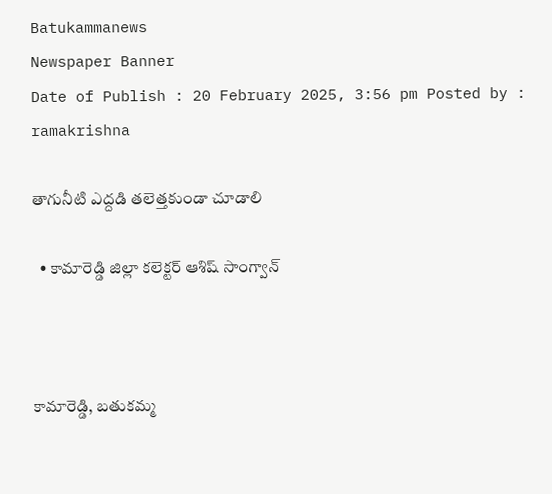Batukammanews
Newspaper Banner
Date of Publish : 20 February 2025, 3:56 pm Posted by : ramakrishna

తాగునీటి ఎద్దడి తలెత్తకుండా చూడాలి

  • కామారెడ్డి జిల్లా కలెక్టర్ ఆశిష్ సాంగ్వాన్



కామారెడ్డి, బతుకమ్మ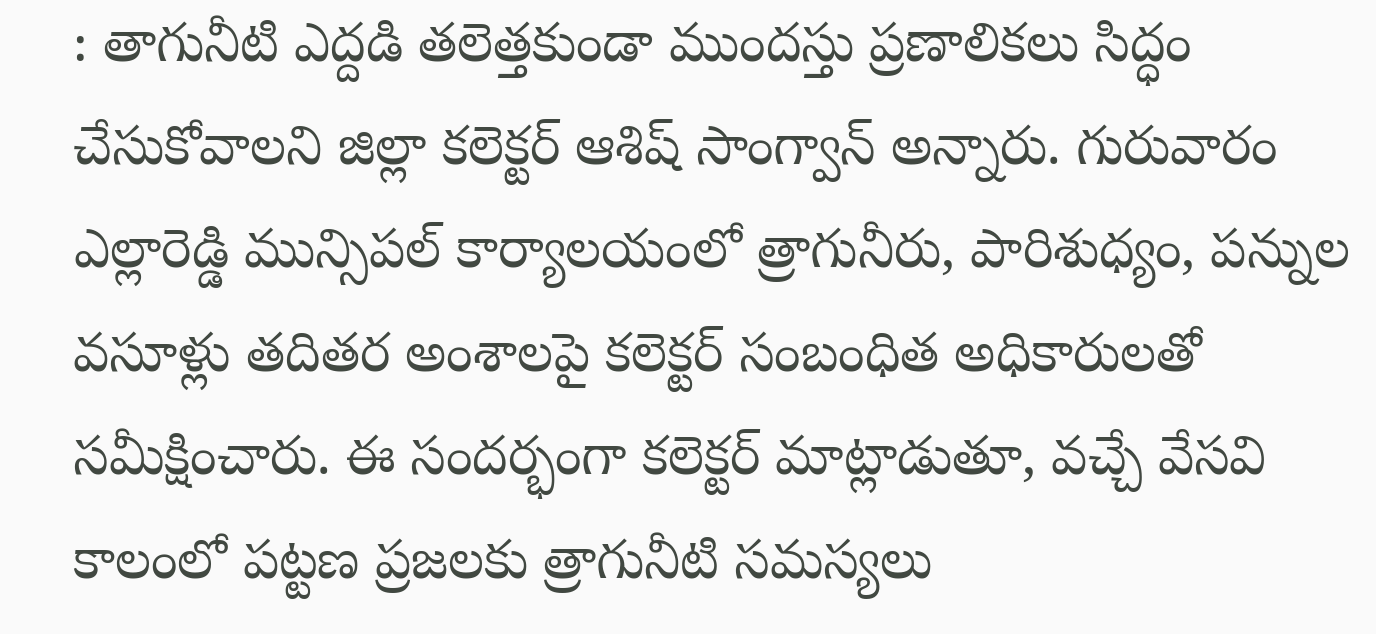: తాగునీటి ఎద్దడి తలెత్తకుండా ముందస్తు ప్రణాలికలు సిద్ధం చేసుకోవాలని జిల్లా కలెక్టర్ ఆశిష్ సాంగ్వాన్ అన్నారు. గురువారం ఎల్లారెడ్డి మున్సిపల్ కార్యాలయంలో త్రాగునీరు, పారిశుధ్యం, పన్నుల వసూళ్లు తదితర అంశాలపై కలెక్టర్ సంబంధిత అధికారులతో సమీక్షించారు. ఈ సందర్భంగా కలెక్టర్ మాట్లాడుతూ, వచ్చే వేసవి కాలంలో పట్టణ ప్రజలకు త్రాగునీటి సమస్యలు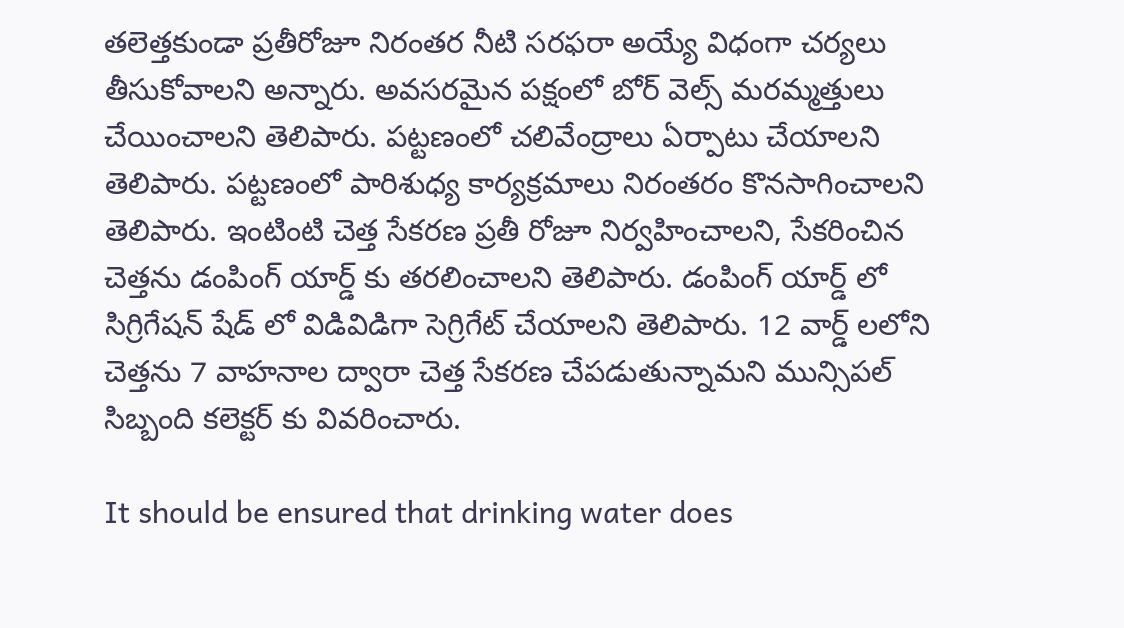తలెత్తకుండా ప్రతీరోజూ నిరంతర నీటి సరఫరా అయ్యే విధంగా చర్యలు తీసుకోవాలని అన్నారు. అవసరమైన పక్షంలో బోర్ వెల్స్ మరమ్మత్తులు చేయించాలని తెలిపారు. పట్టణంలో చలివేంద్రాలు ఏర్పాటు చేయాలని తెలిపారు. పట్టణంలో పారిశుధ్య కార్యక్రమాలు నిరంతరం కొనసాగించాలని తెలిపారు. ఇంటింటి చెత్త సేకరణ ప్రతీ రోజూ నిర్వహించాలని, సేకరించిన చెత్తను డంపింగ్ యార్డ్ కు తరలించాలని తెలిపారు. డంపింగ్ యార్డ్ లో సిగ్రిగేషన్ షేడ్ లో విడివిడిగా సెగ్రిగేట్ చేయాలని తెలిపారు. 12 వార్డ్ లలోని చెత్తను 7 వాహనాల ద్వారా చెత్త సేకరణ చేపడుతున్నామని మున్సిపల్ సిబ్బంది కలెక్టర్ కు వివరించారు.

It should be ensured that drinking water does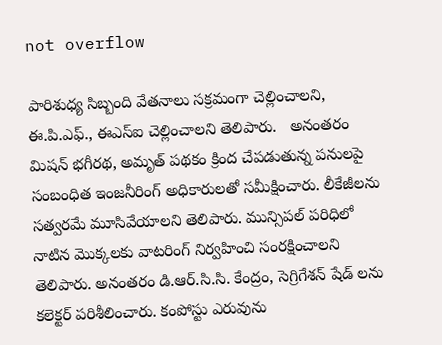not overflow

పారిశుధ్య సిబ్బంది వేతనాలు సక్రమంగా చెల్లించాలని, ఈ.పి.ఎఫ్., ఈఎస్ఐ చెల్లించాలని తెలిపారు.   అనంతరం మిషన్ భగీరథ, అమృత్ పథకం క్రింద చేపడుతున్న పనులపై సంబంధిత ఇంజనీరింగ్ అధికారులతో సమీక్షించారు. లీకేజీలను సత్వరమే మూసివేయాలని తెలిపారు. మున్సిపల్ పరిధిలో నాటిన మొక్కలకు వాటరింగ్ నిర్వహించి సంరక్షించాలని తెలిపారు. అనంతరం డి.ఆర్.సి.సి. కేంద్రం, సెగ్రిగేశన్ షేడ్ లను కలెక్టర్ పరిశీలించారు. కంపోస్టు ఎరువును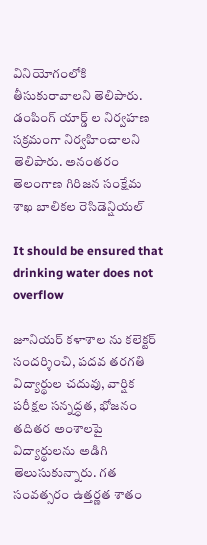వినియోగంలోకి తీసుకురావాలని తెలిపారు. డంపింగ్ యార్డ్ ల నిర్వహణ సక్రమంగా నిర్వహించాలని తెలిపారు. అనంతరం తెలంగాణ గిరిజన సంక్షేమ శాఖ బాలికల రెసిడెన్షియల్

It should be ensured that drinking water does not overflow

జూనియర్ కళాశాల ను కలెక్టర్ సందర్శించి, పదవ తరగతి విద్యార్థుల చదువు, వార్షిక పరీక్షల సన్నద్ధత, భోజనం తదితర అంశాలపై విద్యార్థులను అడిగి తెలుసుకున్నారు. గత సంవత్సరం ఉత్తర్ణత శాతం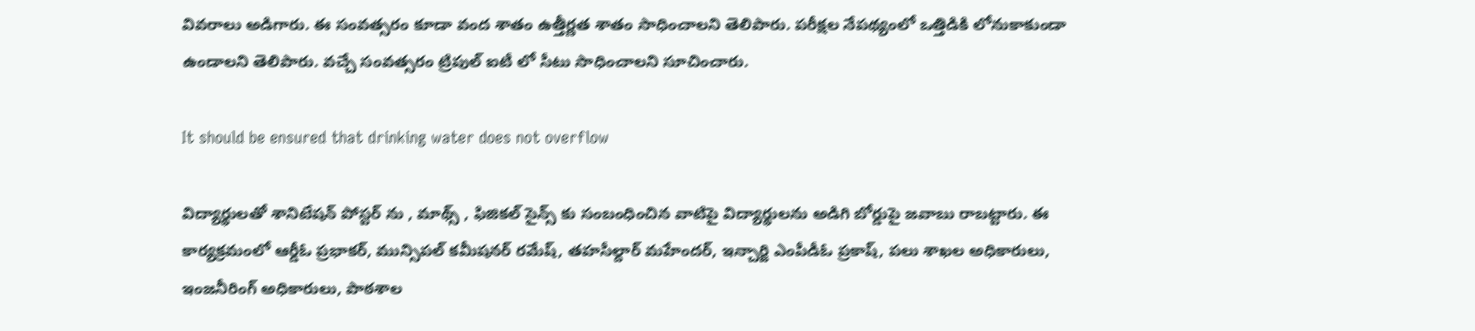వివరాలు అడిగారు. ఈ సంవత్సరం కూడా వంద శాతం ఉత్తీర్ణత శాతం సాధించాలని తెలిపారు. పరీక్షల నేపథ్యంలో ఒత్తిడికి లోనుకాకుండా ఉండాలని తెలిపారు. వచ్చే సంవత్సరం ట్రిపుల్ ఐటీ లో సీటు సాధించాలని సూచించారు.

It should be ensured that drinking water does not overflow

విద్యార్థులతో శానిటేషన్ పోస్టర్ ను , మాథ్స్ , ఫిజికల్ సైన్స్ కు సంబంధించిన వాటిపై విద్యార్థులను అడిగి బోర్డుపై జవాబు రాబట్టారు. ఈ కార్యక్రమంలో ఆర్డీఓ ప్రభాకర్, మున్సిపల్ కమీషనర్ రమేష్, తహసీల్దార్ మహేందర్, ఇన్చార్జి ఎంపీడీఓ ప్రకాష్, పలు శాఖల అధికారులు, ఇంజనీరింగ్ అధికారులు, పాఠశాల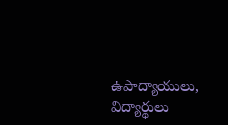ఉపాద్యాయులు, విద్యార్థులు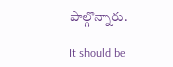పాల్గొన్నారు.

It should be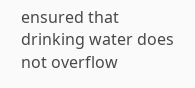ensured that drinking water does not overflow